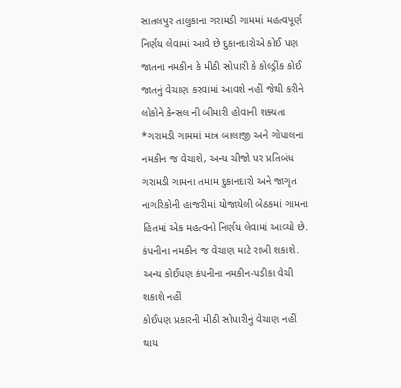સાતલપુર તાલુકાના ગરામડી ગામમાં મહત્વપૂર્ણ નિર્ણય લેવામાં આવે છે દુકાનદારોએ કોઈ પણ જાતના નમકીન કે મીઠી સોપારી કે કોલ્ડ્રીંક કોઈ જાતનું વેચાણ કરવામાં આવશે નહીં જેથી કરીને લોકોને કેન્સલ ની બીમારી હોવાની શક્યતા
*ગરામડી ગામમાં માત્ર બાલાજી અને ગોપાલના નમકીન જ વેચાશે, અન્ય ચીજો પર પ્રતિબંધ
ગરામડી ગામના તમામ દુકાનદારો અને જાગૃત નાગરિકોની હાજરીમાં યોજાયેલી બેઠકમાં ગામના હિતમાં એક મહત્વનો નિર્ણય લેવામાં આવ્યો છે.
કંપનીના નમકીન જ વેચાણ માટે રાખી શકાશે.
અન્ય કોઈપણ કંપનીના નમકીન-પડીકા વેચી શકાશે નહીં
કોઈપણ પ્રકારની મીઠી સોપારીનું વેચાણ નહીં થાય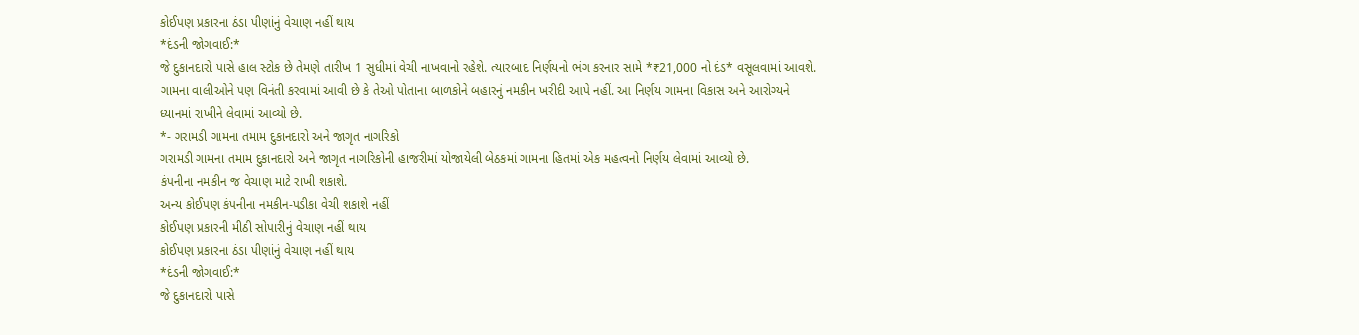કોઈપણ પ્રકારના ઠંડા પીણાંનું વેચાણ નહીં થાય
*દંડની જોગવાઈ:*
જે દુકાનદારો પાસે હાલ સ્ટોક છે તેમણે તારીખ 1 સુધીમાં વેચી નાખવાનો રહેશે. ત્યારબાદ નિર્ણયનો ભંગ કરનાર સામે *₹21,000 નો દંડ* વસૂલવામાં આવશે.
ગામના વાલીઓને પણ વિનંતી કરવામાં આવી છે કે તેઓ પોતાના બાળકોને બહારનું નમકીન ખરીદી આપે નહીં. આ નિર્ણય ગામના વિકાસ અને આરોગ્યને ધ્યાનમાં રાખીને લેવામાં આવ્યો છે.
*- ગરામડી ગામના તમામ દુકાનદારો અને જાગૃત નાગરિકો
ગરામડી ગામના તમામ દુકાનદારો અને જાગૃત નાગરિકોની હાજરીમાં યોજાયેલી બેઠકમાં ગામના હિતમાં એક મહત્વનો નિર્ણય લેવામાં આવ્યો છે.
કંપનીના નમકીન જ વેચાણ માટે રાખી શકાશે.
અન્ય કોઈપણ કંપનીના નમકીન-પડીકા વેચી શકાશે નહીં
કોઈપણ પ્રકારની મીઠી સોપારીનું વેચાણ નહીં થાય
કોઈપણ પ્રકારના ઠંડા પીણાંનું વેચાણ નહીં થાય
*દંડની જોગવાઈ:*
જે દુકાનદારો પાસે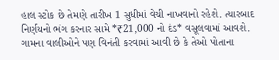હાલ સ્ટોક છે તેમણે તારીખ 1 સુધીમાં વેચી નાખવાનો રહેશે. ત્યારબાદ નિર્ણયનો ભંગ કરનાર સામે *₹21,000 નો દંડ* વસૂલવામાં આવશે.
ગામના વાલીઓને પણ વિનંતી કરવામાં આવી છે કે તેઓ પોતાના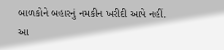બાળકોને બહારનું નમકીન ખરીદી આપે નહીં. આ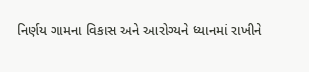નિર્ણય ગામના વિકાસ અને આરોગ્યને ધ્યાનમાં રાખીને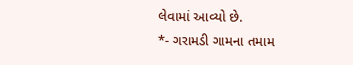લેવામાં આવ્યો છે.
*- ગરામડી ગામના તમામ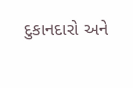દુકાનદારો અને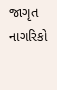જાગૃત નાગરિકો